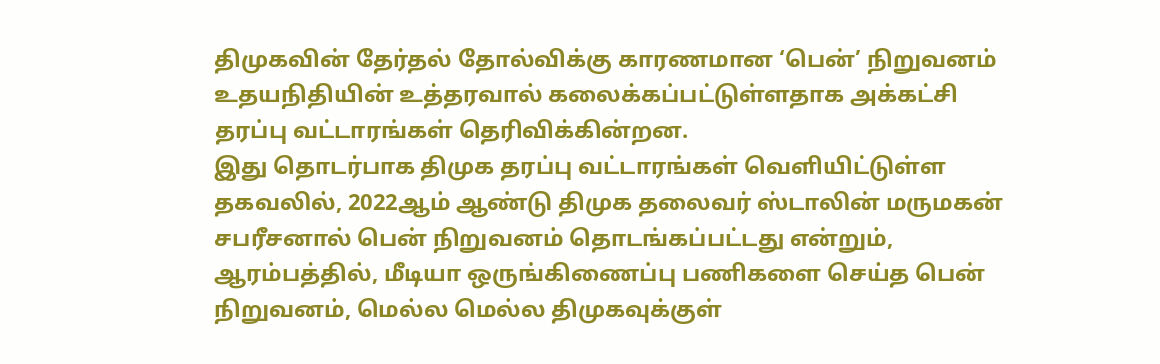திமுகவின் தேர்தல் தோல்விக்கு காரணமான ‘பென்’ நிறுவனம் உதயநிதியின் உத்தரவால் கலைக்கப்பட்டுள்ளதாக அக்கட்சி தரப்பு வட்டாரங்கள் தெரிவிக்கின்றன.
இது தொடர்பாக திமுக தரப்பு வட்டாரங்கள் வெளியிட்டுள்ள தகவலில், 2022ஆம் ஆண்டு திமுக தலைவர் ஸ்டாலின் மருமகன் சபரீசனால் பென் நிறுவனம் தொடங்கப்பட்டது என்றும்,
ஆரம்பத்தில், மீடியா ஒருங்கிணைப்பு பணிகளை செய்த பென் நிறுவனம், மெல்ல மெல்ல திமுகவுக்குள்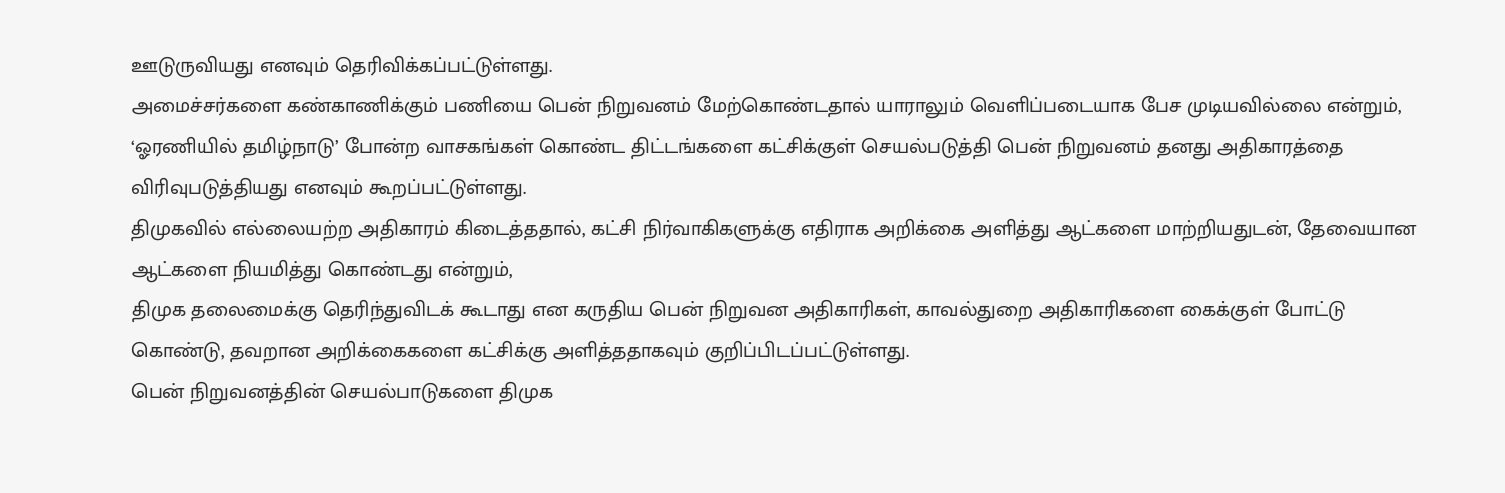ஊடுருவியது எனவும் தெரிவிக்கப்பட்டுள்ளது.
அமைச்சர்களை கண்காணிக்கும் பணியை பென் நிறுவனம் மேற்கொண்டதால் யாராலும் வெளிப்படையாக பேச முடியவில்லை என்றும், ‘ஓரணியில் தமிழ்நாடு’ போன்ற வாசகங்கள் கொண்ட திட்டங்களை கட்சிக்குள் செயல்படுத்தி பென் நிறுவனம் தனது அதிகாரத்தை விரிவுபடுத்தியது எனவும் கூறப்பட்டுள்ளது.
திமுகவில் எல்லையற்ற அதிகாரம் கிடைத்ததால், கட்சி நிர்வாகிகளுக்கு எதிராக அறிக்கை அளித்து ஆட்களை மாற்றியதுடன், தேவையான ஆட்களை நியமித்து கொண்டது என்றும்,
திமுக தலைமைக்கு தெரிந்துவிடக் கூடாது என கருதிய பென் நிறுவன அதிகாரிகள், காவல்துறை அதிகாரிகளை கைக்குள் போட்டு கொண்டு, தவறான அறிக்கைகளை கட்சிக்கு அளித்ததாகவும் குறிப்பிடப்பட்டுள்ளது.
பென் நிறுவனத்தின் செயல்பாடுகளை திமுக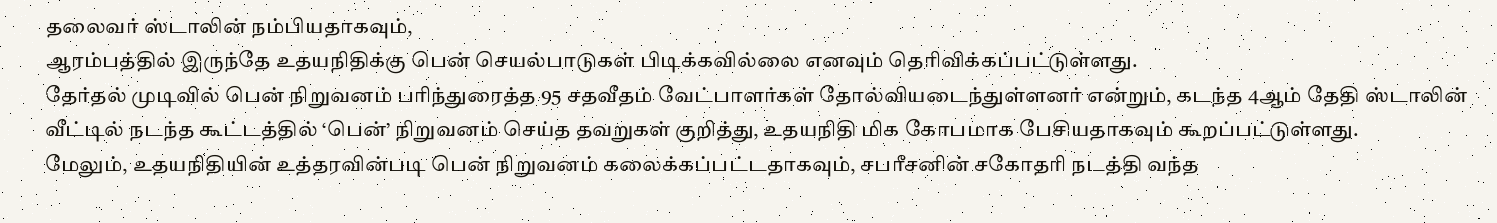தலைவர் ஸ்டாலின் நம்பியதாகவும்,
ஆரம்பத்தில் இருந்தே உதயநிதிக்கு பென் செயல்பாடுகள் பிடிக்கவில்லை எனவும் தெரிவிக்கப்பட்டுள்ளது.
தேர்தல் முடிவில் பென் நிறுவனம் பரிந்துரைத்த 95 சதவீதம் வேட்பாளர்கள் தோல்வியடைந்துள்ளனர் என்றும், கடந்த 4ஆம் தேதி ஸ்டாலின் வீட்டில் நடந்த கூட்டத்தில் ‘பென்’ நிறுவனம் செய்த தவறுகள் குறித்து, உதயநிதி மிக கோபமாக பேசியதாகவும் கூறப்பட்டுள்ளது.
மேலும், உதயநிதியின் உத்தரவின்படி பென் நிறுவனம் கலைக்கப்பட்டதாகவும், சபரீசனின் சகோதரி நடத்தி வந்த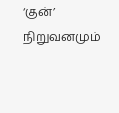‘குன்’ நிறுவனமும்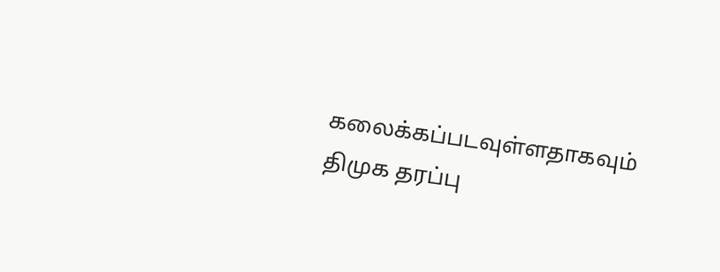கலைக்கப்படவுள்ளதாகவும் திமுக தரப்பு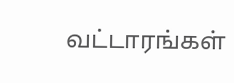வட்டாரங்கள்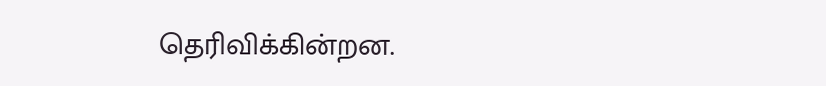தெரிவிக்கின்றன.